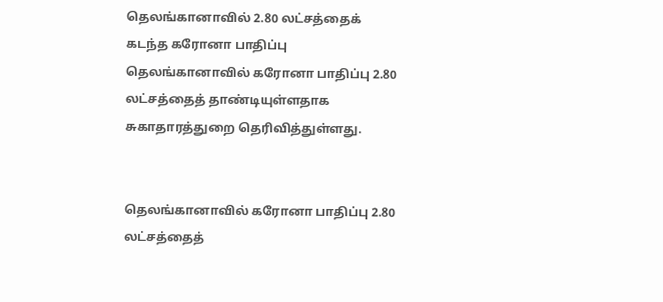தெலங்கானாவில் 2.80 லட்சத்தைக் கடந்த கரோனா பாதிப்பு
தெலங்கானாவில் கரோனா பாதிப்பு 2.80 லட்சத்தைத் தாண்டியுள்ளதாக சுகாதாரத்துறை தெரிவித்துள்ளது.


தெலங்கானாவில் கரோனா பாதிப்பு 2.80 லட்சத்தைத்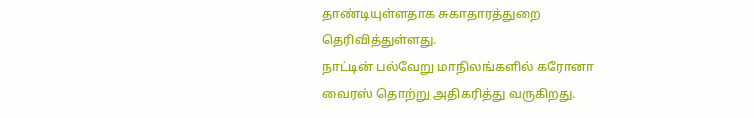தாண்டியுள்ளதாக சுகாதாரத்துறை தெரிவித்துள்ளது.
நாட்டின் பல்வேறு மாநிலங்களில் கரோனா வைரஸ் தொற்று அதிகரித்து வருகிறது.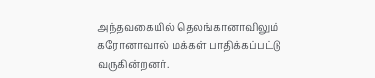அந்தவகையில் தெலங்கானாவிலும் கரோனாவால் மக்கள் பாதிக்கப்பட்டு வருகின்றனர்.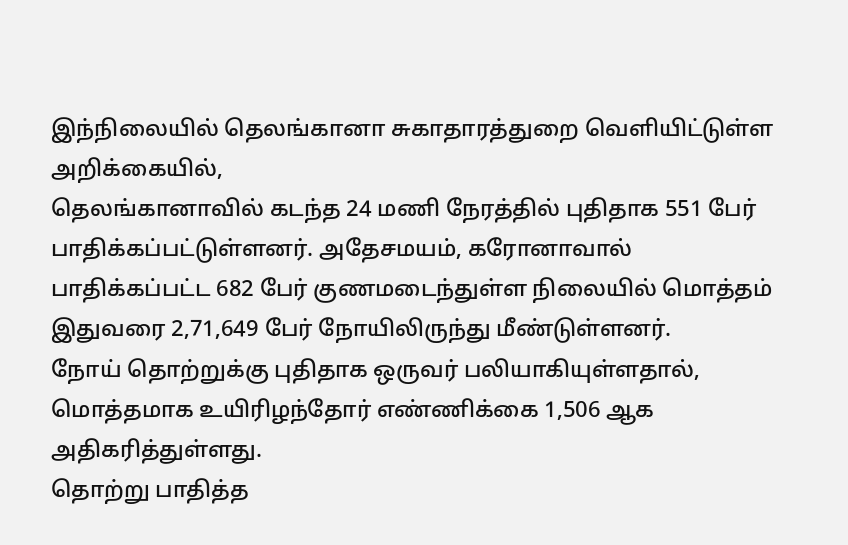இந்நிலையில் தெலங்கானா சுகாதாரத்துறை வெளியிட்டுள்ள அறிக்கையில்,
தெலங்கானாவில் கடந்த 24 மணி நேரத்தில் புதிதாக 551 பேர் பாதிக்கப்பட்டுள்ளனர். அதேசமயம், கரோனாவால் பாதிக்கப்பட்ட 682 பேர் குணமடைந்துள்ள நிலையில் மொத்தம் இதுவரை 2,71,649 பேர் நோயிலிருந்து மீண்டுள்ளனர்.
நோய் தொற்றுக்கு புதிதாக ஒருவர் பலியாகியுள்ளதால், மொத்தமாக உயிரிழந்தோர் எண்ணிக்கை 1,506 ஆக அதிகரித்துள்ளது.
தொற்று பாதித்த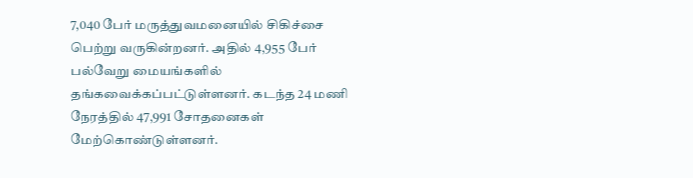7,040 பேர் மருத்துவமனையில் சிகிச்சை பெற்று வருகின்றனர். அதில் 4,955 பேர் பல்வேறு மையங்களில் தங்கவைக்கப்பட்டுள்ளனர். கடந்த 24 மணி நேரத்தில் 47,991 சோதனைகள் மேற்கொண்டுள்ளனர்.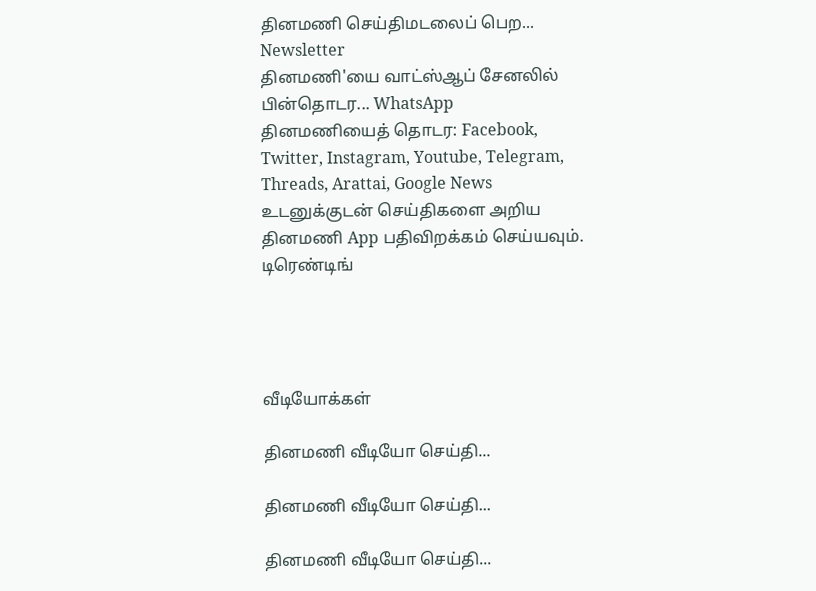தினமணி செய்திமடலைப் பெற... Newsletter
தினமணி'யை வாட்ஸ்ஆப் சேனலில் பின்தொடர... WhatsApp
தினமணியைத் தொடர: Facebook, Twitter, Instagram, Youtube, Telegram, Threads, Arattai, Google News
உடனுக்குடன் செய்திகளை அறிய தினமணி App பதிவிறக்கம் செய்யவும்.
டிரெண்டிங்




வீடியோக்கள்

தினமணி வீடியோ செய்தி...

தினமணி வீடியோ செய்தி...

தினமணி வீடியோ செய்தி...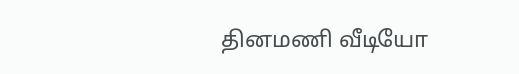தினமணி வீடியோ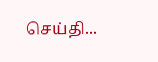செய்தி...